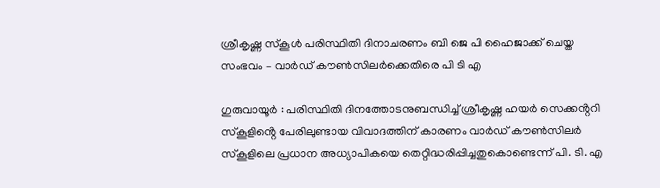ശ്രീകൃഷ്ണ സ്കൂൾ പരിസ്ഥിതി ദിനാചരണം ബി ജെ പി ഹൈജാക്ക് ചെയ്ത സംഭവം – വാർഡ് കൗൺസിലർക്കെതിരെ പി ടി എ

ഗുരുവായൂർ : പരിസ്ഥിതി ദിനത്തോടനുബന്ധിച്ച് ശ്രീകൃഷ്ണ ഹയർ സെക്കൻ്ററി സ്കൂളിൻ്റെ പേരിലുണ്ടായ വിവാദത്തിന് കാരണം വാർഡ് കൗൺസിലർ സ്കൂളിലെ പ്രധാന അധ്യാപികയെ തെറ്റിദ്ധരിപ്പിച്ചതുകൊണ്ടെന്ന് പി. ടി. എ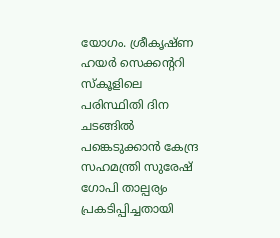യോഗം. ശ്രീകൃഷ്ണ ഹയർ സെക്കൻ്ററി സ്കൂളിലെ പരിസ്ഥിതി ദിന ചടങ്ങിൽ പങ്കെടുക്കാൻ കേന്ദ്ര സഹമന്ത്രി സുരേഷ് ഗോപി താല്പര്യം പ്രകടിപ്പിച്ചതായി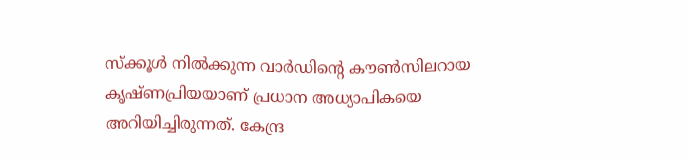സ്ക്കൂൾ നിൽക്കുന്ന വാർഡിൻ്റെ കൗൺസിലറായ കൃഷ്ണപ്രിയയാണ് പ്രധാന അധ്യാപികയെ അറിയിച്ചിരുന്നത്. കേന്ദ്ര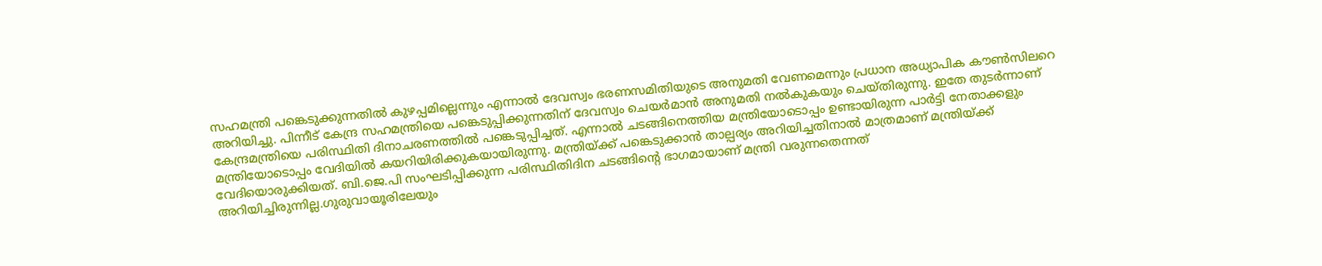സഹമന്ത്രി പങ്കെടുക്കുന്നതിൽ കുഴപ്പമില്ലെന്നും എന്നാൽ ദേവസ്വം ഭരണസമിതിയുടെ അനുമതി വേണമെന്നും പ്രധാന അധ്യാപിക കൗൺസിലറെ അറിയിച്ചു. പിന്നീട് കേന്ദ്ര സഹമന്ത്രിയെ പങ്കെടുപ്പിക്കുന്നതിന് ദേവസ്വം ചെയർമാൻ അനുമതി നൽകുകയും ചെയ്തിരുന്നു. ഇതേ തുടർന്നാണ് കേന്ദ്രമന്ത്രിയെ പരിസ്ഥിതി ദിനാചരണത്തിൽ പങ്കെടുപ്പിച്ചത്. എന്നാൽ ചടങ്ങിനെത്തിയ മന്ത്രിയോടൊപ്പം ഉണ്ടായിരുന്ന പാർട്ടി നേതാക്കളും മന്ത്രിയോടൊപ്പം വേദിയിൽ കയറിയിരിക്കുകയായിരുന്നു. മന്ത്രിയ്ക്ക് പങ്കെടുക്കാൻ താല്പര്യം അറിയിച്ചതിനാൽ മാത്രമാണ് മന്ത്രിയ്ക്ക് വേദിയൊരുക്കിയത്. ബി.ജെ.പി സംഘടിപ്പിക്കുന്ന പരിസ്ഥിതിദിന ചടങ്ങിൻ്റെ ഭാഗമായാണ് മന്ത്രി വരുന്നതെന്നത് അറിയിച്ചിരുന്നില്ല.ഗുരുവായൂരിലേയും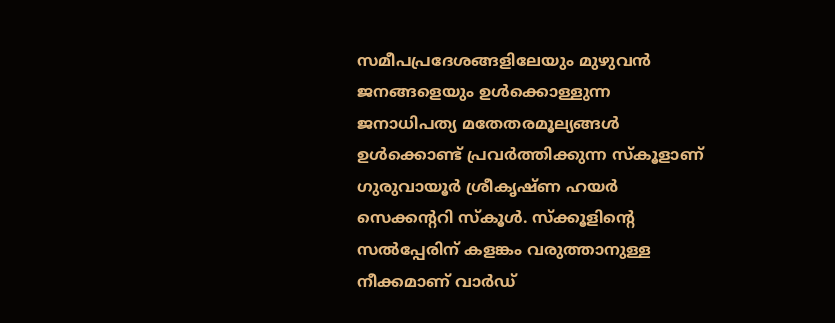സമീപപ്രദേശങ്ങളിലേയും മുഴുവൻ ജനങ്ങളെയും ഉൾക്കൊള്ളുന്ന ജനാധിപത്യ മതേതരമൂല്യങ്ങൾ ഉൾക്കൊണ്ട് പ്രവർത്തിക്കുന്ന സ്കൂളാണ് ഗുരുവായൂർ ശ്രീകൃഷ്ണ ഹയർ സെക്കൻ്ററി സ്കൂൾ. സ്ക്കൂളിൻ്റെ സൽപ്പേരിന് കളങ്കം വരുത്താനുള്ള നീക്കമാണ് വാർഡ്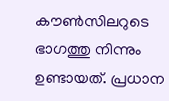കൗൺസിലറുടെ ഭാഗത്തു നിന്നും ഉണ്ടായത്. പ്രധാന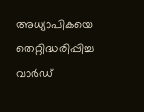അധ്യാപികയെ തെറ്റിദ്ധരിപ്പിച്ച വാർഡ്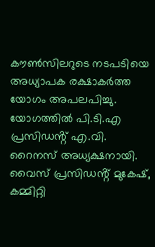കൗൺസിലറുടെ നടപടിയെ അധ്യാപക രക്ഷാകർത്ത യോഗം അപലപിച്ചു. യോഗത്തിൽ പി.ടി.എ പ്രസിഡൻ്റ് എ.വി. റൈനസ് അധ്യക്ഷനായി. വൈസ് പ്രസിഡൻ്റ് മുകേഷ്, കമ്മിറ്റി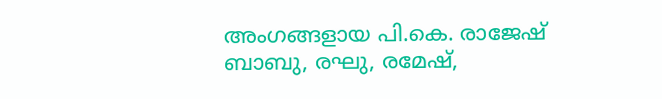അംഗങ്ങളായ പി.കെ. രാജേഷ് ബാബു, രഘു, രമേഷ്,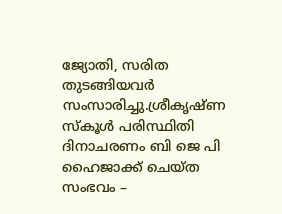ജ്യോതി, സരിത തുടങ്ങിയവർ സംസാരിച്ചു.ശ്രീകൃഷ്ണ സ്കൂൾ പരിസ്ഥിതി ദിനാചരണം ബി ജെ പി ഹൈജാക്ക് ചെയ്ത സംഭവം –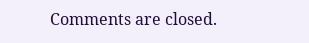Comments are closed.